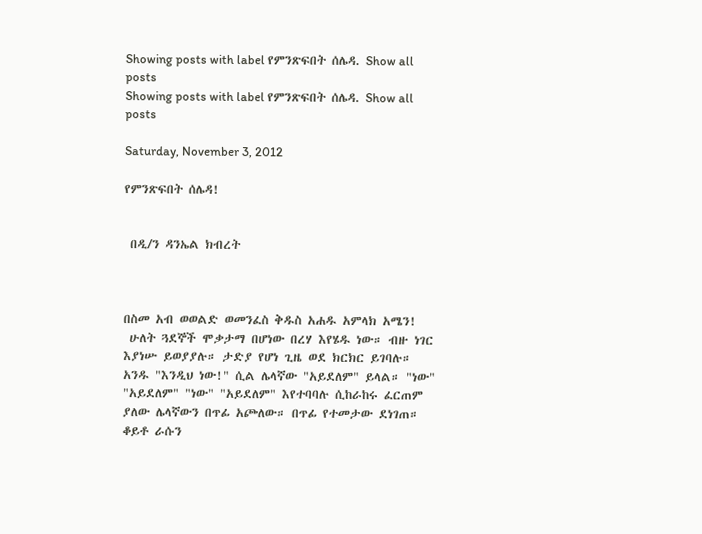Showing posts with label የምንጽፍበት ሰሌዳ. Show all posts
Showing posts with label የምንጽፍበት ሰሌዳ. Show all posts

Saturday, November 3, 2012

የምንጽፍበት ሰሌዳ!


 በዲ/ን ዳንኤል ክብረት



በስመ አብ ወወልድ ወመንፈስ ቅዱስ አሐዱ አምላክ አሜን!
 ሁለት ጓደኞች ሞቃታማ በሆነው በረሃ እየሄዱ ነው። ብዙ ነገር እያነሡ ይወያያሉ። ታድያ የሆነ ጊዜ ወደ ክርክር ይገባሉ። አንዱ "እንዲህ ነው!" ሲል ሌላኛው "አይደለም" ይላል። "ነው" "አይደለም" "ነው" "አይደለም" እየተባባሉ ሲከራከሩ ፈርጠም ያለው ሌላኛውን በጥፊ አጮለው። በጥፊ የተመታው ደነገጠ። ቆይቶ ራሱን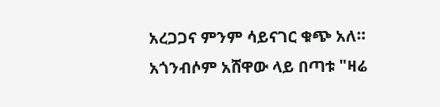አረጋጋና ምንም ሳይናገር ቁጭ አለ። አጎንብሶም አሸዋው ላይ በጣቱ "ዛሬ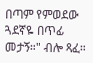በጣም የምወደው ጓደኛዬ በጥፊ መታኝ።" ብሎ ጻፈ።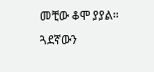መቺው ቆሞ ያያል። ጓደኛውን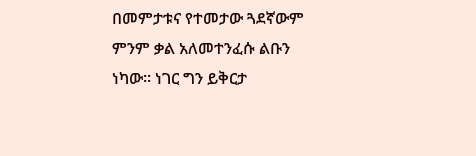በመምታቱና የተመታው ጓደኛውም ምንም ቃል አለመተንፈሱ ልቡን ነካው። ነገር ግን ይቅርታ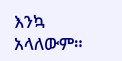እንኳ አላለውም።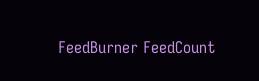FeedBurner FeedCount